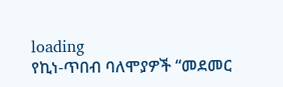loading
የኪነ-ጥበብ ባለሞያዎች “መደመር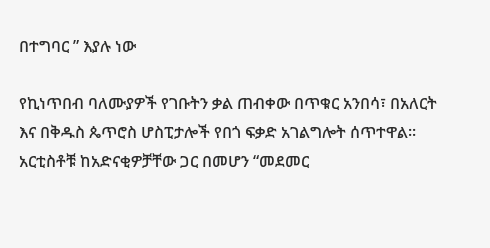በተግባር ” እያሉ ነው

የኪነጥበብ ባለሙያዎች የገቡትን ቃል ጠብቀው በጥቁር አንበሳ፣ በአለርት እና በቅዱስ ጴጥሮስ ሆስፒታሎች የበጎ ፍቃድ አገልግሎት ሰጥተዋል፡፡ አርቲስቶቹ ከአድናቂዎቻቸው ጋር በመሆን “መደመር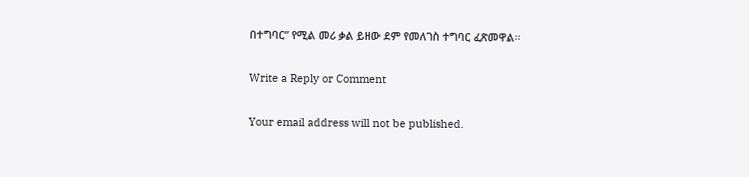በተግባር” የሚል መሪ ቃል ይዘው ደም የመለገስ ተግባር ፈጽመዋል፡፡

Write a Reply or Comment

Your email address will not be published.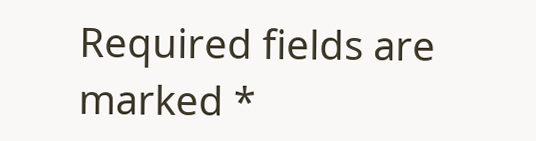Required fields are marked *